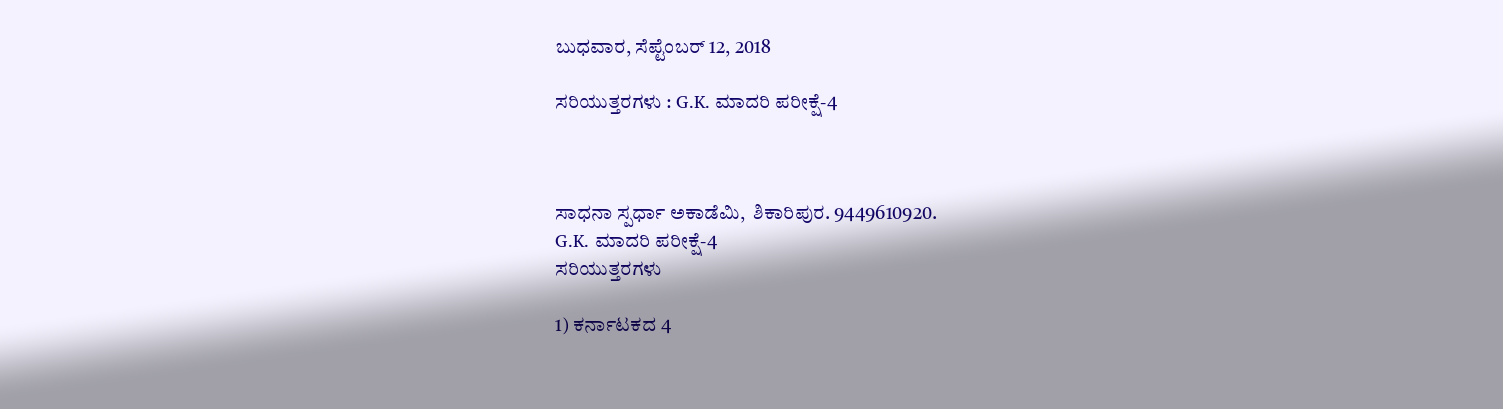ಬುಧವಾರ, ಸೆಪ್ಟೆಂಬರ್ 12, 2018

ಸರಿಯುತ್ತರಗಳು : G.K. ಮಾದರಿ ಪರೀಕ್ಷೆ-4



ಸಾಧನಾ ಸ್ಪರ್ಧಾ ಅಕಾಡೆಮಿ,  ಶಿಕಾರಿಪುರ. 9449610920.
G.K. ಮಾದರಿ ಪರೀಕ್ಷೆ-4
ಸರಿಯುತ್ತರಗಳು

1) ಕರ್ನಾಟಕದ 4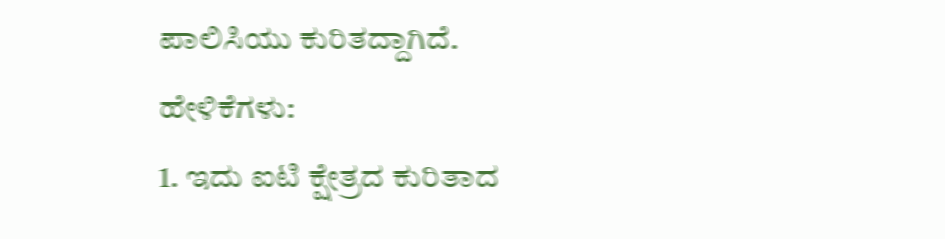ಪಾಲಿಸಿಯು ಕುರಿತದ್ದಾಗಿದೆ.
ಹೇಳಿಕೆಗಳು:
1. ಇದು ಐಟಿ ಕ್ಷೇತ್ರದ ಕುರಿತಾದ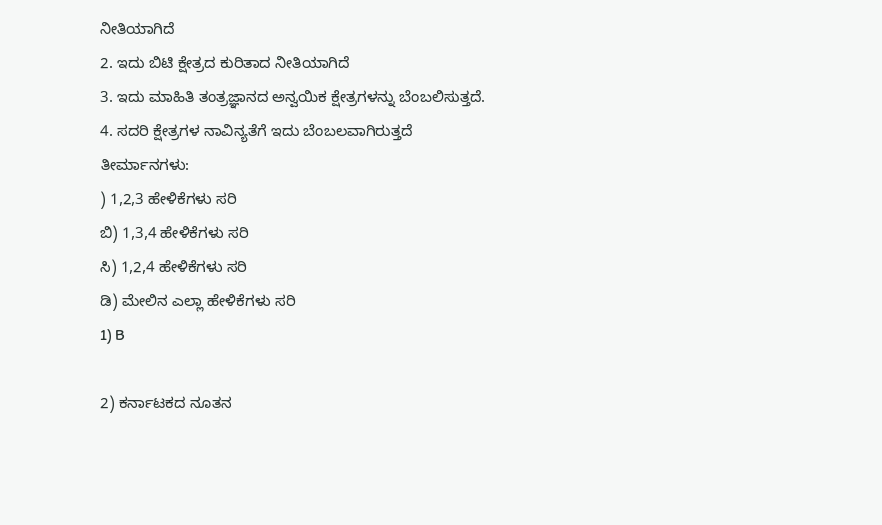ನೀತಿಯಾಗಿದೆ
2. ಇದು ಬಿಟಿ ಕ್ಷೇತ್ರದ ಕುರಿತಾದ ನೀತಿಯಾಗಿದೆ
3. ಇದು ಮಾಹಿತಿ ತಂತ್ರಜ್ಞಾನದ ಅನ್ವಯಿಕ ಕ್ಷೇತ್ರಗಳನ್ನು ಬೆಂಬಲಿಸುತ್ತದೆ.
4. ಸದರಿ ಕ್ಷೇತ್ರಗಳ ನಾವಿನ್ಯತೆಗೆ ಇದು ಬೆಂಬಲವಾಗಿರುತ್ತದೆ
ತೀರ್ಮಾನಗಳು:
) 1,2,3 ಹೇಳಿಕೆಗಳು ಸರಿ
ಬಿ) 1,3,4 ಹೇಳಿಕೆಗಳು ಸರಿ
ಸಿ) 1,2,4 ಹೇಳಿಕೆಗಳು ಸರಿ
ಡಿ) ಮೇಲಿನ ಎಲ್ಲಾ ಹೇಳಿಕೆಗಳು ಸರಿ
1) B

2) ಕರ್ನಾಟಕದ ನೂತನ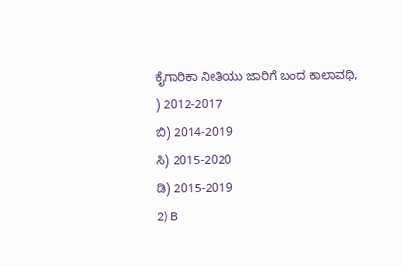ಕೈಗಾರಿಕಾ ನೀತಿಯು ಜಾರಿಗೆ ಬಂದ ಕಾಲಾವಧಿ,
) 2012-2017
ಬಿ) 2014-2019
ಸಿ) 2015-2020
ಡಿ) 2015-2019
2) B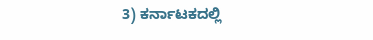3) ಕರ್ನಾಟಕದಲ್ಲಿ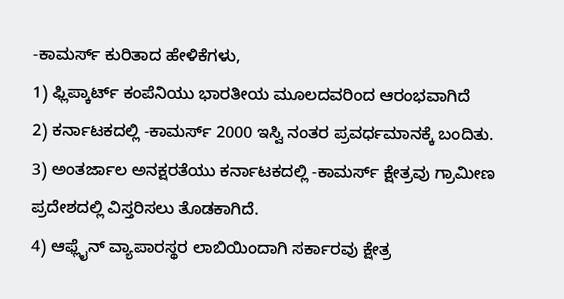-ಕಾಮರ್ಸ್ ಕುರಿತಾದ ಹೇಳಿಕೆಗಳು,
1) ಫ್ಲಿಪ್ಕಾರ್ಟ್ ಕಂಪೆನಿಯು ಭಾರತೀಯ ಮೂಲದವರಿಂದ ಆರಂಭವಾಗಿದೆ
2) ಕರ್ನಾಟಕದಲ್ಲಿ -ಕಾಮರ್ಸ್ 2000 ಇಸ್ವಿ ನಂತರ ಪ್ರವರ್ಧಮಾನಕ್ಕೆ ಬಂದಿತು.
3) ಅಂತರ್ಜಾಲ ಅನಕ್ಷರತೆಯು ಕರ್ನಾಟಕದಲ್ಲಿ -ಕಾಮರ್ಸ್ ಕ್ಷೇತ್ರವು ಗ್ರಾಮೀಣ ಪ್ರದೇಶದಲ್ಲಿ ವಿಸ್ತರಿಸಲು ತೊಡಕಾಗಿದೆ.
4) ಆಫ್ಲೈನ್ ವ್ಯಾಪಾರಸ್ಥರ ಲಾಬಿಯಿಂದಾಗಿ ಸರ್ಕಾರವು ಕ್ಷೇತ್ರ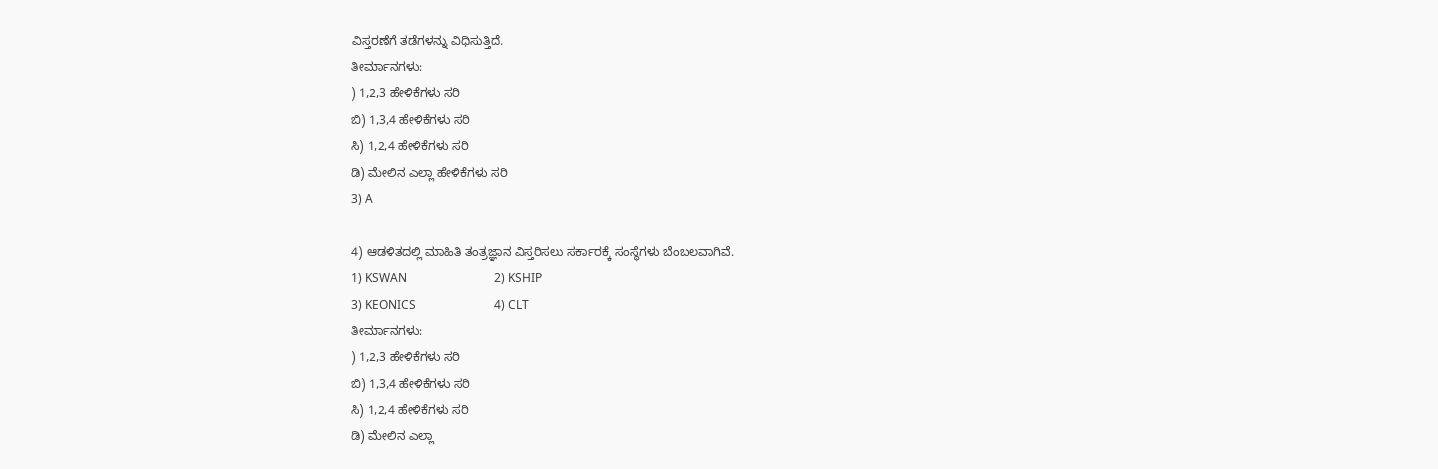ವಿಸ್ತರಣೆಗೆ ತಡೆಗಳನ್ನು ವಿಧಿಸುತ್ತಿದೆ.
ತೀರ್ಮಾನಗಳು:
) 1,2,3 ಹೇಳಿಕೆಗಳು ಸರಿ
ಬಿ) 1,3,4 ಹೇಳಿಕೆಗಳು ಸರಿ
ಸಿ) 1,2,4 ಹೇಳಿಕೆಗಳು ಸರಿ
ಡಿ) ಮೇಲಿನ ಎಲ್ಲಾ ಹೇಳಿಕೆಗಳು ಸರಿ
3) A

4) ಆಡಳಿತದಲ್ಲಿ ಮಾಹಿತಿ ತಂತ್ರಜ್ಞಾನ ವಿಸ್ತರಿಸಲು ಸರ್ಕಾರಕ್ಕೆ ಸಂಸ್ಥೆಗಳು ಬೆಂಬಲವಾಗಿವೆ.
1) KSWAN                             2) KSHIP
3) KEONICS                          4) CLT
ತೀರ್ಮಾನಗಳು:
) 1,2,3 ಹೇಳಿಕೆಗಳು ಸರಿ
ಬಿ) 1,3,4 ಹೇಳಿಕೆಗಳು ಸರಿ
ಸಿ) 1,2,4 ಹೇಳಿಕೆಗಳು ಸರಿ
ಡಿ) ಮೇಲಿನ ಎಲ್ಲಾ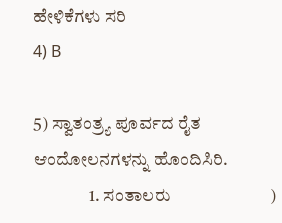ಹೇಳಿಕೆಗಳು ಸರಿ
4) B

5) ಸ್ವಾತಂತ್ರ್ಯ ಪೂರ್ವದ ರೈತ ಆಂದೋಲನಗಳನ್ನು ಹೊಂದಿಸಿರಿ.
                1. ಸಂತಾಲರು                        )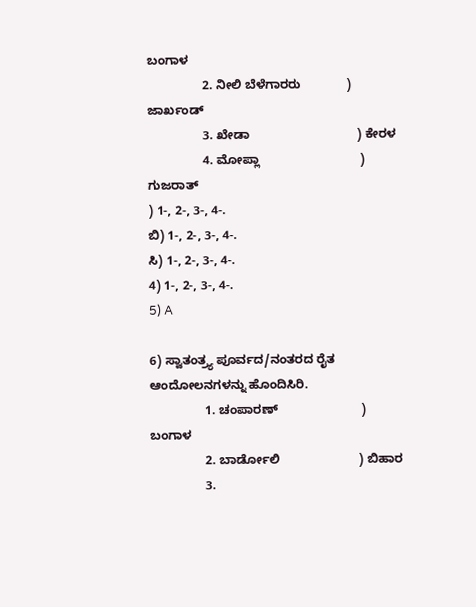ಬಂಗಾಳ
                2. ನೀಲಿ ಬೆಳೆಗಾರರು             ) ಜಾರ್ಖಂಡ್
                3. ಖೇಡಾ                               ) ಕೇರಳ
                4. ಮೋಪ್ಲಾ                             ) ಗುಜರಾತ್
) 1-, 2-, 3-, 4-.
ಬಿ) 1-, 2-, 3-, 4-.
ಸಿ) 1-, 2-, 3-, 4-.
4) 1-, 2-, 3-, 4-.
5) A

6) ಸ್ವಾತಂತ್ರ್ಯ ಪೂರ್ವದ/ನಂತರದ ರೈತ ಆಂದೋಲನಗಳನ್ನು ಹೊಂದಿಸಿರಿ.
                1. ಚಂಪಾರಣ್                        ) ಬಂಗಾಳ
                2. ಬಾರ್ಡೋಲಿ                       ) ಬಿಹಾರ
                3.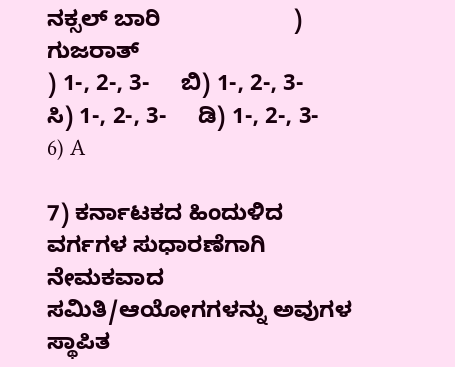ನಕ್ಸಲ್ ಬಾರಿ                     ) ಗುಜರಾತ್
) 1-, 2-, 3-     ಬಿ) 1-, 2-, 3-
ಸಿ) 1-, 2-, 3-     ಡಿ) 1-, 2-, 3-
6) A

7) ಕರ್ನಾಟಕದ ಹಿಂದುಳಿದ ವರ್ಗಗಳ ಸುಧಾರಣೆಗಾಗಿ ನೇಮಕವಾದ ಸಮಿತಿ/ಆಯೋಗಗಳನ್ನು ಅವುಗಳ ಸ್ಥಾಪಿತ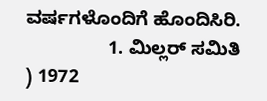ವರ್ಷಗಳೊಂದಿಗೆ ಹೊಂದಿಸಿರಿ.
                1. ಮಿಲ್ಲರ್ ಸಮಿತಿ                  ) 1972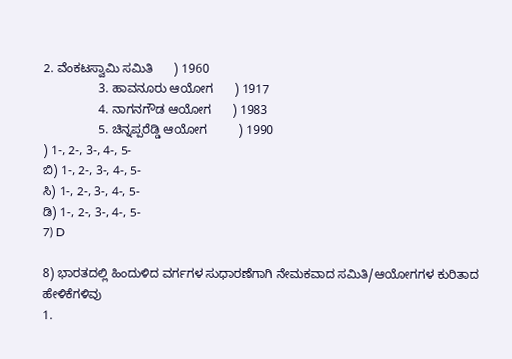2. ವೆಂಕಟಸ್ವಾಮಿ ಸಮಿತಿ      ) 1960
                3. ಹಾವನೂರು ಆಯೋಗ      ) 1917
                4. ನಾಗನಗೌಡ ಆಯೋಗ      ) 1983
                5. ಚಿನ್ನಪ್ಪರೆಡ್ಡಿ ಆಯೋಗ         ) 1990
) 1-, 2-, 3-, 4-, 5-
ಬಿ) 1-, 2-, 3-, 4-, 5-
ಸಿ) 1-, 2-, 3-, 4-, 5-
ಡಿ) 1-, 2-, 3-, 4-, 5-
7) D

8) ಭಾರತದಲ್ಲಿ ಹಿಂದುಳಿದ ವರ್ಗಗಳ ಸುಧಾರಣೆಗಾಗಿ ನೇಮಕವಾದ ಸಮಿತಿ/ಆಯೋಗಗಳ ಕುರಿತಾದ ಹೇಳಿಕೆಗಳಿವು
1.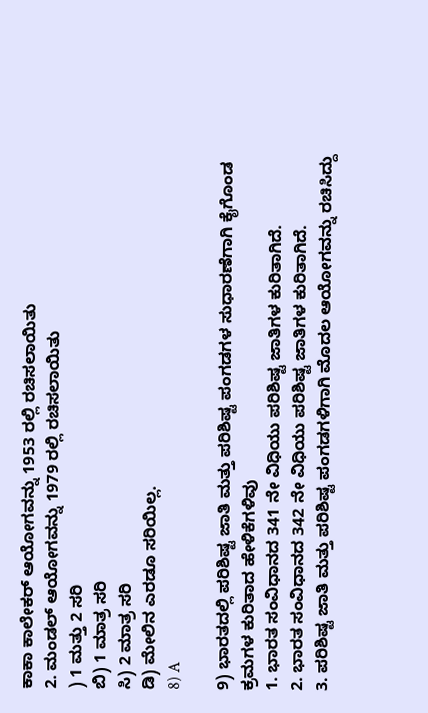ಕಾಕಾ ಕಾಲೇಕರ್ ಆಯೋಗವನ್ನು 1953 ರಲ್ಲಿ ರಚಿಸಲಾಯಿತು
2. ಮಂಡಲ್ ಆಯೋಗವನ್ನು 1979 ರಲ್ಲಿ ರಚಿಸಲಾಯಿತು
) 1 ಮತ್ತು 2 ಸರಿ
ಬಿ) 1 ಮಾತ್ರ ಸರಿ
ಸಿ) 2 ಮಾತ್ರ ಸರಿ
ಡಿ) ಮೇಲಿನ ಎರಡೂ ಸರಿಯಿಲ್ಲ.
8) A

9) ಭಾರತದಲ್ಲಿ ಪರಿಶಿಷ್ಟ ಜಾತಿ ಮತ್ತು ಪರಿಶಿಷ್ಟ ಪಂಗಡಗಳ ಸುಧಾರಣೆಗಾಗಿ ಕೈಗೊಂಡ ಕ್ರಮಗಳ ಕುರಿತಾದ ಹೇಳಿಕೆಗಳಿವು
1. ಭಾರತ ಸಂವಿಧಾನದ 341 ನೇ ವಿಧಿಯು ಪರಿಶಿಷ್ಟ ಜಾತಿಗಳ ಕುರಿತಾಗಿದೆ.
2. ಭಾರತ ಸಂವಿಧಾನದ 342 ನೇ ವಿಧಿಯು ಪರಿಶಿಷ್ಟ ಜಾತಿಗಳ ಕುರಿತಾಗಿದೆ.
3. ಪರಿಶಿಷ್ಟ ಜಾತಿ ಮತ್ತು ಪರಿಶಿಷ್ಟ ಪಂಗಡಗಳಿಗಾಗಿ ಮೊದಲ ಆಯೋಗವನ್ನು ರಚಿಸಿದ್ದು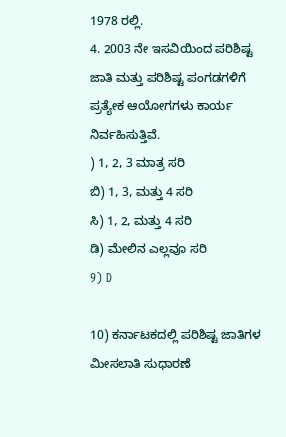1978 ರಲ್ಲಿ.
4. 2003 ನೇ ಇಸವಿಯಿಂದ ಪರಿಶಿಷ್ಟ ಜಾತಿ ಮತ್ತು ಪರಿಶಿಷ್ಟ ಪಂಗಡಗಳಿಗೆ ಪ್ರತ್ಯೇಕ ಆಯೋಗಗಳು ಕಾರ್ಯ ನಿರ್ವಹಿಸುತ್ತಿವೆ.
) 1, 2, 3 ಮಾತ್ರ ಸರಿ
ಬಿ) 1, 3, ಮತ್ತು 4 ಸರಿ
ಸಿ) 1, 2, ಮತ್ತು 4 ಸರಿ
ಡಿ) ಮೇಲಿನ ಎಲ್ಲವೂ ಸರಿ
9) D

10) ಕರ್ನಾಟಕದಲ್ಲಿ ಪರಿಶಿಷ್ಟ ಜಾತಿಗಳ ಮೀಸಲಾತಿ ಸುಧಾರಣೆ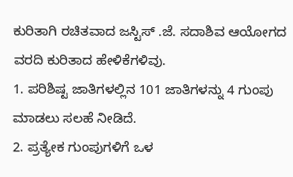ಕುರಿತಾಗಿ ರಚಿತವಾದ ಜಸ್ಟಿಸ್ .ಜೆ. ಸದಾಶಿವ ಆಯೋಗದ ವರದಿ ಕುರಿತಾದ ಹೇಳಿಕೆಗಳಿವು.
1. ಪರಿಶಿಷ್ಟ ಜಾತಿಗಳಲ್ಲಿನ 101 ಜಾತಿಗಳನ್ನು 4 ಗುಂಪು ಮಾಡಲು ಸಲಹೆ ನೀಡಿದೆ.
2. ಪ್ರತ್ಯೇಕ ಗುಂಪುಗಳಿಗೆ ಒಳ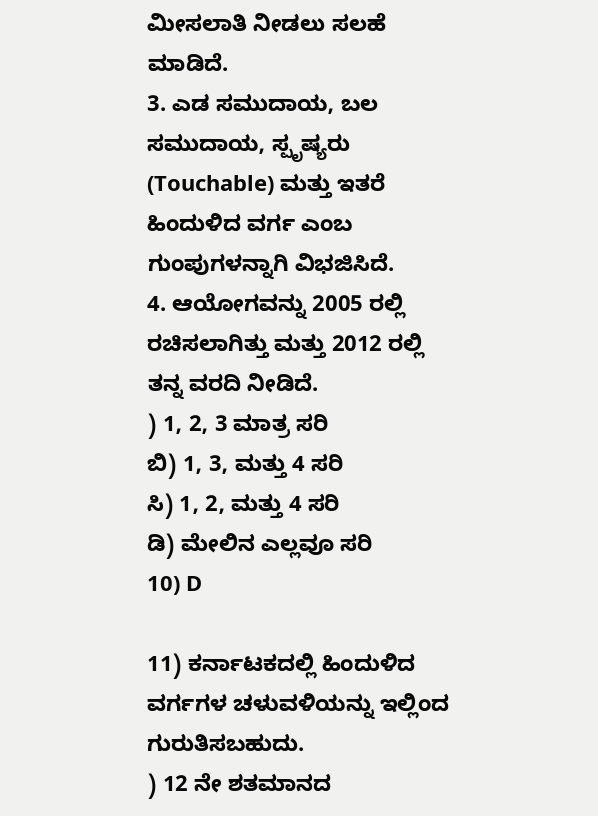ಮೀಸಲಾತಿ ನೀಡಲು ಸಲಹೆ ಮಾಡಿದೆ.
3. ಎಡ ಸಮುದಾಯ, ಬಲ ಸಮುದಾಯ, ಸ್ಪೃಷ್ಯರು (Touchable) ಮತ್ತು ಇತರೆ ಹಿಂದುಳಿದ ವರ್ಗ ಎಂಬ ಗುಂಪುಗಳನ್ನಾಗಿ ವಿಭಜಿಸಿದೆ.
4. ಆಯೋಗವನ್ನು 2005 ರಲ್ಲಿ ರಚಿಸಲಾಗಿತ್ತು ಮತ್ತು 2012 ರಲ್ಲಿ ತನ್ನ ವರದಿ ನೀಡಿದೆ.
) 1, 2, 3 ಮಾತ್ರ ಸರಿ
ಬಿ) 1, 3, ಮತ್ತು 4 ಸರಿ
ಸಿ) 1, 2, ಮತ್ತು 4 ಸರಿ
ಡಿ) ಮೇಲಿನ ಎಲ್ಲವೂ ಸರಿ
10) D

11) ಕರ್ನಾಟಕದಲ್ಲಿ ಹಿಂದುಳಿದ ವರ್ಗಗಳ ಚಳುವಳಿಯನ್ನು ಇಲ್ಲಿಂದ ಗುರುತಿಸಬಹುದು.
) 12 ನೇ ಶತಮಾನದ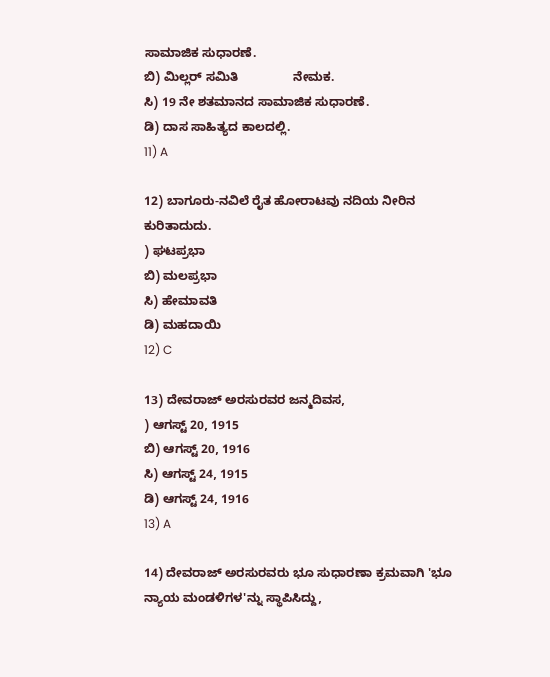ಸಾಮಾಜಿಕ ಸುಧಾರಣೆ.
ಬಿ) ಮಿಲ್ಲರ್ ಸಮಿತಿ                ನೇಮಕ.
ಸಿ) 19 ನೇ ಶತಮಾನದ ಸಾಮಾಜಿಕ ಸುಧಾರಣೆ.
ಡಿ) ದಾಸ ಸಾಹಿತ್ಯದ ಕಾಲದಲ್ಲಿ.
11) A

12) ಬಾಗೂರು-ನವಿಲೆ ರೈತ ಹೋರಾಟವು ನದಿಯ ನೀರಿನ ಕುರಿತಾದುದು.
) ಘಟಪ್ರಭಾ
ಬಿ) ಮಲಪ್ರಭಾ
ಸಿ) ಹೇಮಾವತಿ
ಡಿ) ಮಹದಾಯಿ
12) C

13) ದೇವರಾಜ್ ಅರಸುರವರ ಜನ್ಮದಿವಸ,
) ಆಗಸ್ಟ್ 20, 1915
ಬಿ) ಆಗಸ್ಟ್ 20, 1916
ಸಿ) ಆಗಸ್ಟ್ 24, 1915
ಡಿ) ಆಗಸ್ಟ್ 24, 1916
13) A

14) ದೇವರಾಜ್ ಅರಸುರವರು ಭೂ ಸುಧಾರಣಾ ಕ್ರಮವಾಗಿ 'ಭೂ ನ್ಯಾಯ ಮಂಡಳಿಗಳ'ನ್ನು ಸ್ಥಾಪಿಸಿದ್ದು,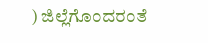) ಜಿಲ್ಲೆಗೊಂದರಂತೆ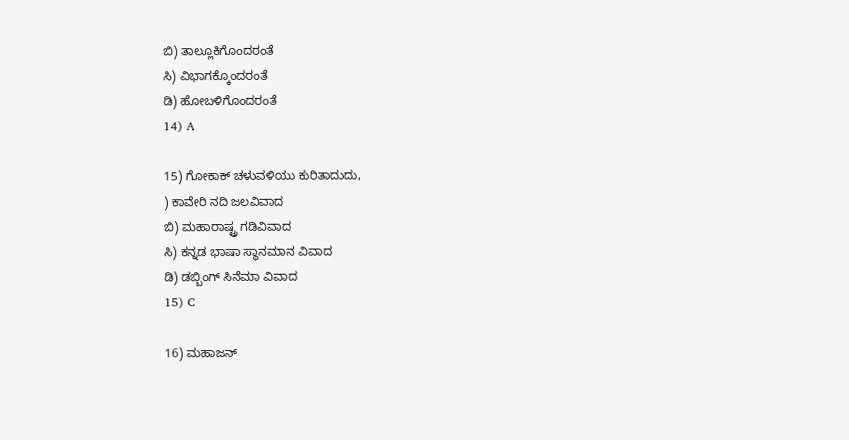ಬಿ) ತಾಲ್ಲೂಕಿಗೊಂದರಂತೆ
ಸಿ) ವಿಭಾಗಕ್ಕೊಂದರಂತೆ
ಡಿ) ಹೋಬಳಿಗೊಂದರಂತೆ
14) A

15) ಗೋಕಾಕ್ ಚಳುವಳಿಯು ಕುರಿತಾದುದು,
) ಕಾವೇರಿ ನದಿ ಜಲವಿವಾದ
ಬಿ) ಮಹಾರಾಷ್ಟ್ರ ಗಡಿವಿವಾದ
ಸಿ) ಕನ್ನಡ ಭಾಷಾ ಸ್ಥಾನಮಾನ ವಿವಾದ
ಡಿ) ಡಬ್ಬಿಂಗ್ ಸಿನೆಮಾ ವಿವಾದ
15) C

16) ಮಹಾಜನ್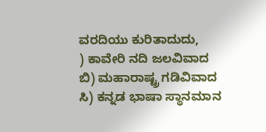ವರದಿಯು ಕುರಿತಾದುದು,
) ಕಾವೇರಿ ನದಿ ಜಲವಿವಾದ
ಬಿ) ಮಹಾರಾಷ್ಟ್ರ ಗಡಿವಿವಾದ
ಸಿ) ಕನ್ನಡ ಭಾಷಾ ಸ್ಥಾನಮಾನ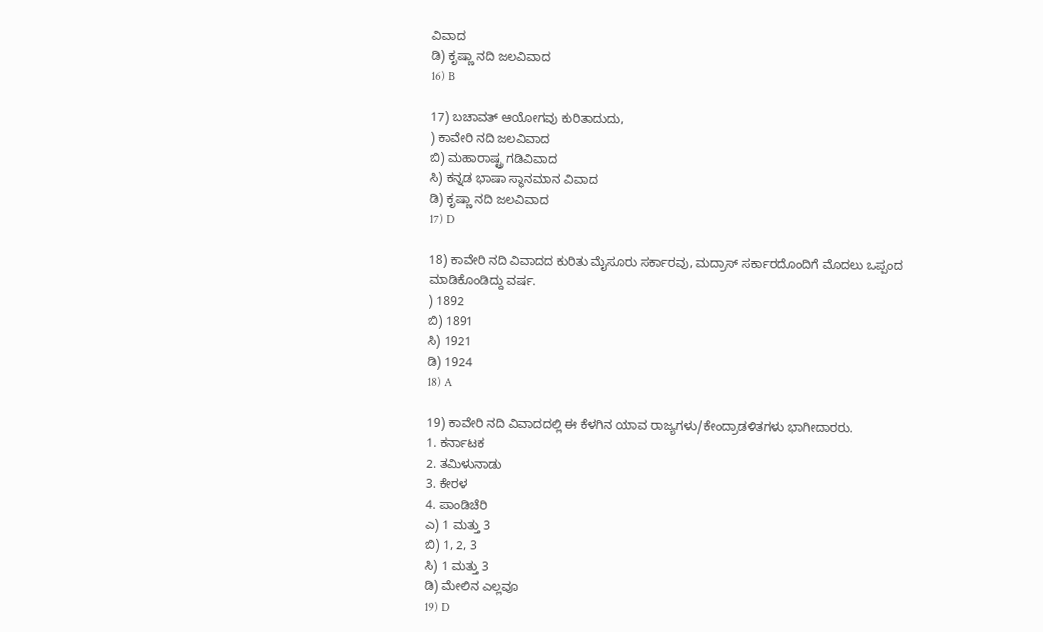ವಿವಾದ
ಡಿ) ಕೃಷ್ಣಾ ನದಿ ಜಲವಿವಾದ
16) B

17) ಬಚಾವತ್ ಆಯೋಗವು ಕುರಿತಾದುದು,
) ಕಾವೇರಿ ನದಿ ಜಲವಿವಾದ
ಬಿ) ಮಹಾರಾಷ್ಟ್ರ ಗಡಿವಿವಾದ
ಸಿ) ಕನ್ನಡ ಭಾಷಾ ಸ್ಥಾನಮಾನ ವಿವಾದ
ಡಿ) ಕೃಷ್ಣಾ ನದಿ ಜಲವಿವಾದ
17) D

18) ಕಾವೇರಿ ನದಿ ವಿವಾದದ ಕುರಿತು ಮೈಸೂರು ಸರ್ಕಾರವು, ಮದ್ರಾಸ್ ಸರ್ಕಾರದೊಂದಿಗೆ ಮೊದಲು ಒಪ್ಪಂದ ಮಾಡಿಕೊಂಡಿದ್ದು ವರ್ಷ.
) 1892
ಬಿ) 1891
ಸಿ) 1921
ಡಿ) 1924
18) A

19) ಕಾವೇರಿ ನದಿ ವಿವಾದದಲ್ಲಿ ಈ ಕೆಳಗಿನ ಯಾವ ರಾಜ್ಯಗಳು/ಕೇಂದ್ರಾಡಳಿತಗಳು ಭಾಗೀದಾರರು.
1. ಕರ್ನಾಟಕ
2. ತಮಿಳುನಾಡು
3. ಕೇರಳ
4. ಪಾಂಡಿಚೆರಿ
ಎ) 1 ಮತ್ತು 3
ಬಿ) 1, 2, 3
ಸಿ) 1 ಮತ್ತು 3
ಡಿ) ಮೇಲಿನ ಎಲ್ಲವೂ
19) D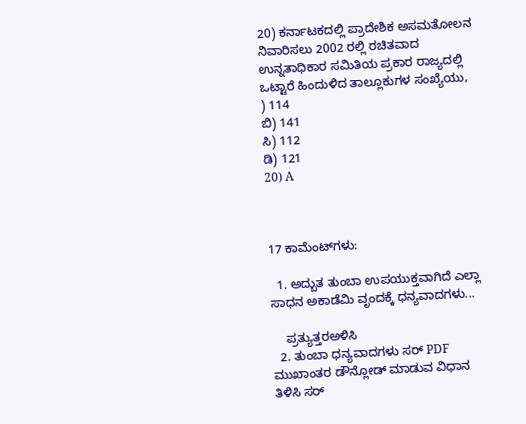20) ಕರ್ನಾಟಕದಲ್ಲಿ ಪ್ರಾದೇಶಿಕ ಅಸಮತೋಲನ ನಿವಾರಿಸಲು 2002 ರಲ್ಲಿ ರಚಿತವಾದ ಉನ್ನತಾಧಿಕಾರ ಸಮಿತಿಯ ಪ್ರಕಾರ ರಾಜ್ಯದಲ್ಲಿ ಒಟ್ಟಾರೆ ಹಿಂದುಳಿದ ತಾಲ್ಲೂಕುಗಳ ಸಂಖ್ಯೆಯು,
) 114
ಬಿ) 141
ಸಿ) 112
ಡಿ) 121
20) A



17 ಕಾಮೆಂಟ್‌ಗಳು:

  1. ಅದ್ಬುತ ತುಂಬಾ ಉಪಯುಕ್ತವಾಗಿದೆ ಎಲ್ಲಾ ಸಾಧನ ಅಕಾಡೆಮಿ ವೃಂದಕ್ಕೆ ಧನ್ಯವಾದಗಳು...

    ಪ್ರತ್ಯುತ್ತರಅಳಿಸಿ
  2. ತುಂಬಾ ಧನ್ಯವಾದಗಳು ಸರ್ PDF ಮುಖಾಂತರ ಡೌನ್ಲೋಡ್ ಮಾಡುವ ವಿಧಾನ ತಿಳಿಸಿ ಸರ್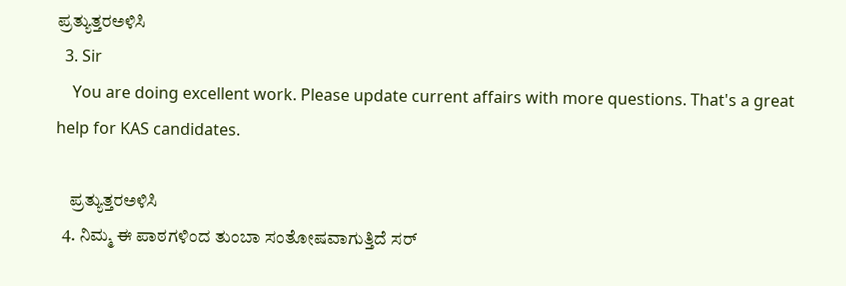ಪ್ರತ್ಯುತ್ತರಅಳಿಸಿ
  3. Sir
    You are doing excellent work. Please update current affairs with more questions. That's a great help for KAS candidates.

    ಪ್ರತ್ಯುತ್ತರಅಳಿಸಿ
  4. ನಿಮ್ಮ ಈ ಪಾಠಗಳಿಂದ ತುಂಬಾ ಸಂತೋಷವಾಗುತ್ತಿದೆ ಸರ್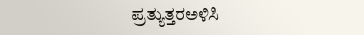ಪ್ರತ್ಯುತ್ತರಅಳಿಸಿ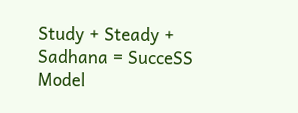Study + Steady + Sadhana = SucceSS Model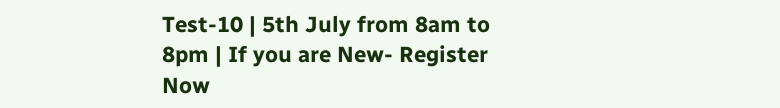Test-10 | 5th July from 8am to 8pm | If you are New- Register Now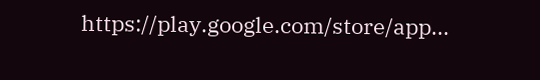https://play.google.com/store/app...